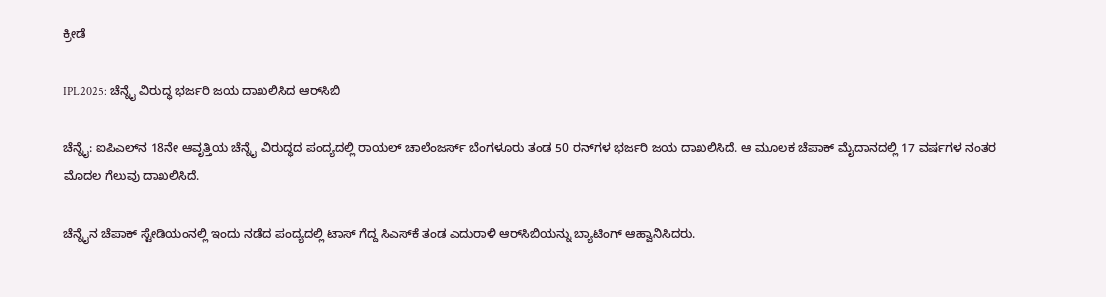ಕ್ರೀಡೆ

IPL2025: ಚೆನ್ನೈ ವಿರುದ್ಧ ಭರ್ಜರಿ ಜಯ ದಾಖಲಿಸಿದ ಆರ್‌ಸಿಬಿ

ಚೆನ್ನೈ: ಐಪಿಎಲ್‌ನ 18ನೇ ಆವೃತ್ತಿಯ ಚೆನ್ನೈ ವಿರುದ್ಧದ ಪಂದ್ಯದಲ್ಲಿ ರಾಯಲ್‌ ಚಾಲೆಂಜರ್ಸ್‌ ಬೆಂಗಳೂರು ತಂಡ 50 ರನ್‌ಗಳ ಭರ್ಜರಿ ಜಯ ದಾಖಲಿಸಿದೆ. ಆ ಮೂಲಕ ಚೆಪಾಕ್‌ ಮೈದಾನದಲ್ಲಿ 17 ವರ್ಷಗಳ ನಂತರ ಮೊದಲ ಗೆಲುವು ದಾಖಲಿಸಿದೆ.

ಚೆನ್ನೈನ ಚೆಪಾಕ್‌ ಸ್ಟೇಡಿಯಂನಲ್ಲಿ ಇಂದು ನಡೆದ ಪಂದ್ಯದಲ್ಲಿ ಟಾಸ್‌ ಗೆದ್ದ ಸಿಎಸ್‌ಕೆ ತಂಡ ಎದುರಾಳಿ ಆರ್‌ಸಿಬಿಯನ್ನು ಬ್ಯಾಟಿಂಗ್‌ ಆಹ್ವಾನಿಸಿದರು.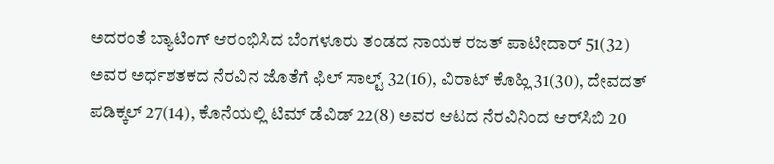ಅದರಂತೆ ಬ್ಯಾಟಿಂಗ್‌ ಆರಂಭಿಸಿದ ಬೆಂಗಳೂರು ತಂಡದ ನಾಯಕ ರಜತ್‌ ಪಾಟೀದಾರ್‌ 51(32) ಅವರ ಅರ್ಧಶತಕದ ನೆರವಿನ ಜೊತೆಗೆ ಫಿಲ್‌ ಸಾಲ್ಟ್‌ 32(16), ವಿರಾಟ್‌ ಕೊಹ್ಲಿ 31(30), ದೇವದತ್‌ ಪಡಿಕ್ಕಲ್‌ 27(14), ಕೊನೆಯಲ್ಲಿ ಟಿಮ್‌ ಡೆವಿಡ್‌ 22(8) ಅವರ ಆಟದ ನೆರವಿನಿಂದ ಆರ್‌ಸಿಬಿ 20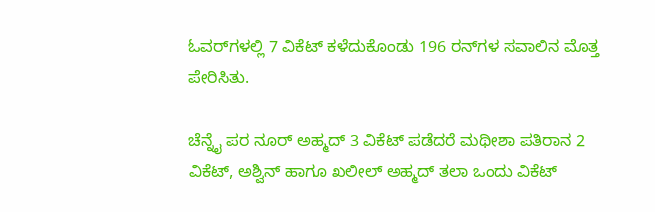ಓವರ್‌ಗಳಲ್ಲಿ 7 ವಿಕೆಟ್‌ ಕಳೆದುಕೊಂಡು 196 ರನ್‌ಗಳ ಸವಾಲಿನ ಮೊತ್ತ ಪೇರಿಸಿತು.

ಚೆನ್ನೈ ಪರ ನೂರ್‌ ಅಹ್ಮದ್‌ 3 ವಿಕೆಟ್‌ ಪಡೆದರೆ ಮಥೀಶಾ ಪತಿರಾನ 2 ವಿಕೆಟ್‌, ಅಶ್ವಿನ್‌ ಹಾಗೂ ಖಲೀಲ್‌ ಅಹ್ಮದ್‌ ತಲಾ ಒಂದು ವಿಕೆಟ್‌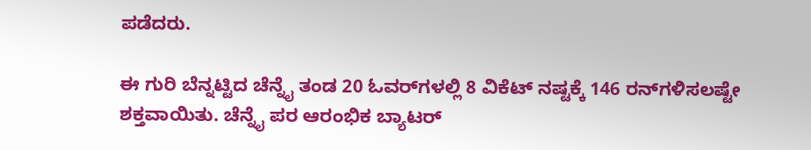ಪಡೆದರು.

ಈ ಗುರಿ ಬೆನ್ನಟ್ಟಿದ ಚೆನ್ನೈ ತಂಡ 20 ಓವರ್‌ಗಳಲ್ಲಿ 8 ವಿಕೆಟ್‌ ನಷ್ಟಕ್ಕೆ 146 ರನ್‌ಗಳಿಸಲಷ್ಟೇ ಶಕ್ತವಾಯಿತು. ಚೆನ್ನೈ ಪರ ಆರಂಭಿಕ ಬ್ಯಾಟರ್‌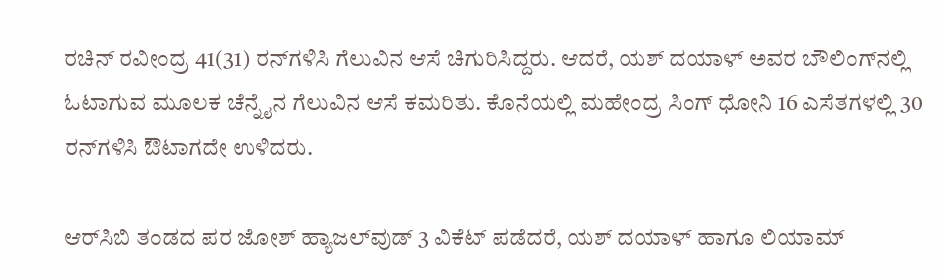ರಚಿನ್‌ ರವೀಂದ್ರ 41(31) ರನ್‌ಗಳಿಸಿ ಗೆಲುವಿನ ಆಸೆ ಚಿಗುರಿಸಿದ್ದರು. ಆದರೆ, ಯಶ್‌ ದಯಾಳ್‌ ಅವರ ಬೌಲಿಂಗ್‌ನಲ್ಲಿ ಓಟಾಗುವ ಮೂಲಕ ಚೆನ್ನೈನ ಗೆಲುವಿನ ಆಸೆ ಕಮರಿತು. ಕೊನೆಯಲ್ಲಿ ಮಹೇಂದ್ರ ಸಿಂಗ್‌ ಧೋನಿ 16 ಎಸೆತಗಳಲ್ಲಿ 30 ರನ್‌ಗಳಿಸಿ ಔಟಾಗದೇ ಉಳಿದರು.

ಆರ್‌ಸಿಬಿ ತಂಡದ ಪರ ಜೋಶ್‌ ಹ್ಯಾಜಲ್‌ವುಡ್‌ 3 ವಿಕೆಟ್‌ ಪಡೆದರೆ, ಯಶ್‌ ದಯಾಳ್‌ ಹಾಗೂ ಲಿಯಾಮ್‌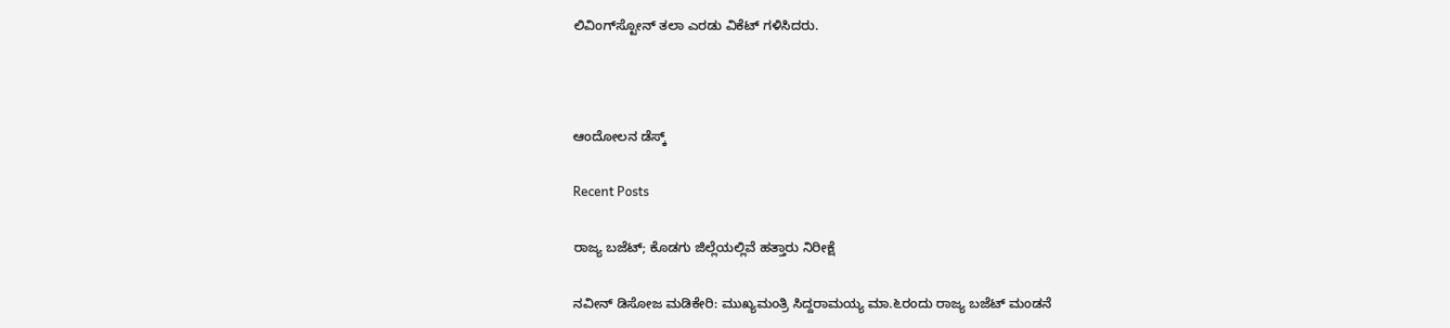ಲಿವಿಂಗ್‌ಸ್ಟೋನ್‌ ತಲಾ ಎರಡು ವಿಕೆಟ್‌ ಗಳಿಸಿದರು.



ಆಂದೋಲನ ಡೆಸ್ಕ್

Recent Posts

ರಾಜ್ಯ ಬಜೆಟ್; ಕೊಡಗು ಜಿಲ್ಲೆಯಲ್ಲಿವೆ ಹತ್ತಾರು ನಿರೀಕ್ಷೆ

ನವೀನ್ ಡಿಸೋಜ ಮಡಿಕೇರಿ: ಮುಖ್ಯಮಂತ್ರಿ ಸಿದ್ದರಾಮಯ್ಯ ಮಾ.೬ರಂದು ರಾಜ್ಯ ಬಜೆಟ್ ಮಂಡನೆ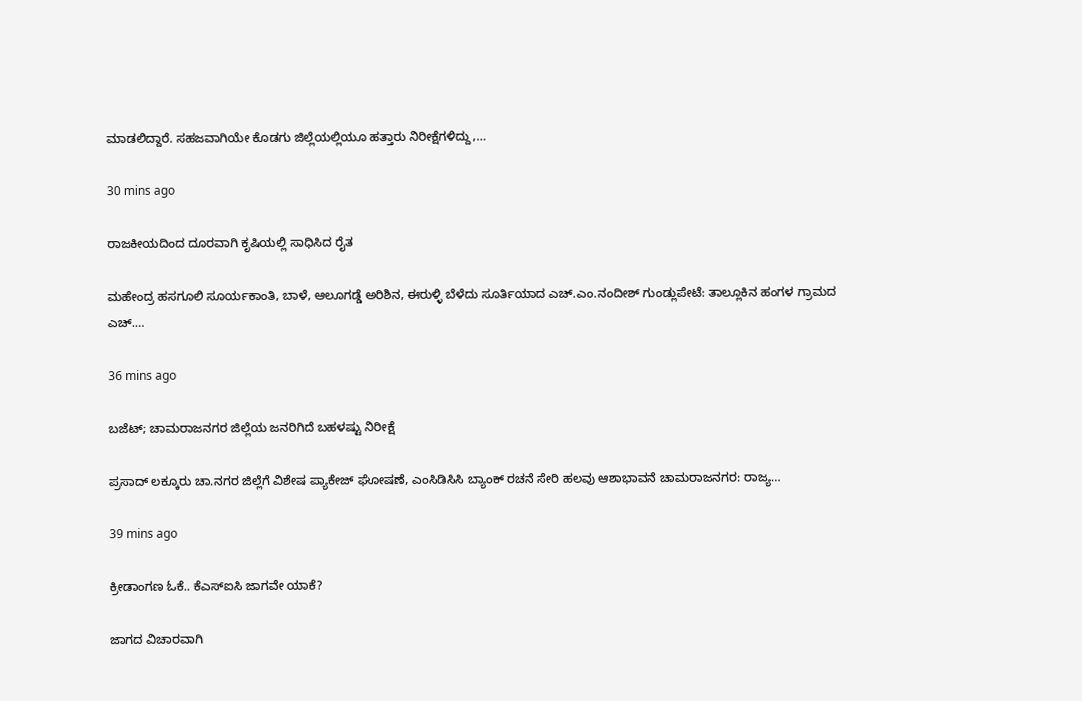ಮಾಡಲಿದ್ದಾರೆ. ಸಹಜವಾಗಿಯೇ ಕೊಡಗು ಜಿಲ್ಲೆಯಲ್ಲಿಯೂ ಹತ್ತಾರು ನಿರೀಕ್ಷೆಗಳಿದ್ದು,…

30 mins ago

ರಾಜಕೀಯದಿಂದ ದೂರವಾಗಿ ಕೃಷಿಯಲ್ಲಿ ಸಾಧಿಸಿದ ರೈತ

ಮಹೇಂದ್ರ ಹಸಗೂಲಿ ಸೂರ್ಯಕಾಂತಿ, ಬಾಳೆ, ಆಲೂಗಡ್ಡೆ ಅರಿಶಿನ, ಈರುಳ್ಳಿ ಬೆಳೆದು ಸೂರ್ತಿಯಾದ ಎಚ್.ಎಂ.ನಂದೀಶ್ ಗುಂಡ್ಲುಪೇಟೆ: ತಾಲ್ಲೂಕಿನ ಹಂಗಳ ಗ್ರಾಮದ ಎಚ್.…

36 mins ago

ಬಜೆಟ್; ಚಾಮರಾಜನಗರ ಜಿಲ್ಲೆಯ ಜನರಿಗಿದೆ ಬಹಳಷ್ಟು ನಿರೀಕ್ಷೆ

ಪ್ರಸಾದ್ ಲಕ್ಕೂರು ಚಾ.ನಗರ ಜಿಲ್ಲೆಗೆ ವಿಶೇಷ ಪ್ಯಾಕೇಜ್ ಘೋಷಣೆ, ಎಂಸಿಡಿಸಿಸಿ ಬ್ಯಾಂಕ್ ರಚನೆ ಸೇರಿ ಹಲವು ಆಶಾಭಾವನೆ ಚಾಮರಾಜನಗರ: ರಾಜ್ಯ…

39 mins ago

ಕ್ರೀಡಾಂಗಣ ಓಕೆ.. ಕೆಎಸ್‌ಐಸಿ ಜಾಗವೇ ಯಾಕೆ?

ಜಾಗದ ವಿಚಾರವಾಗಿ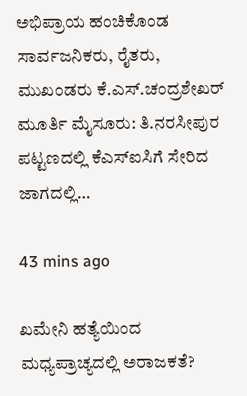ಅಭಿಪ್ರಾಯ ಹಂಚಿಕೊಂಡ ಸಾರ್ವಜನಿಕರು, ರೈತರು, ಮುಖಂಡರು ಕೆ.ಎಸ್.ಚಂದ್ರಶೇಖರ್ ಮೂರ್ತಿ ಮೈಸೂರು: ತಿ.ನರಸೀಪುರ ಪಟ್ಟಣದಲ್ಲಿ ಕೆಎಸ್‌ಐಸಿಗೆ ಸೇರಿದ ಜಾಗದಲ್ಲಿ…

43 mins ago

ಖಮೇನಿ ಹತ್ಯೆಯಿಂದ ಮಧ್ಯಪ್ರಾಚ್ಯದಲ್ಲಿ ಅರಾಜಕತೆ?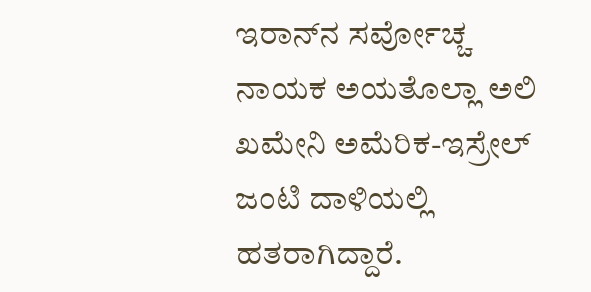ಇರಾನ್‌ನ ಸರ್ವೋಚ್ಚ ನಾಯಕ ಅಯತೊಲ್ಲಾ ಅಲಿ ಖಮೇನಿ ಅಮೆರಿಕ-ಇಸ್ರೇಲ್ ಜಂಟಿ ದಾಳಿಯಲ್ಲಿ ಹತರಾಗಿದ್ದಾರೆ.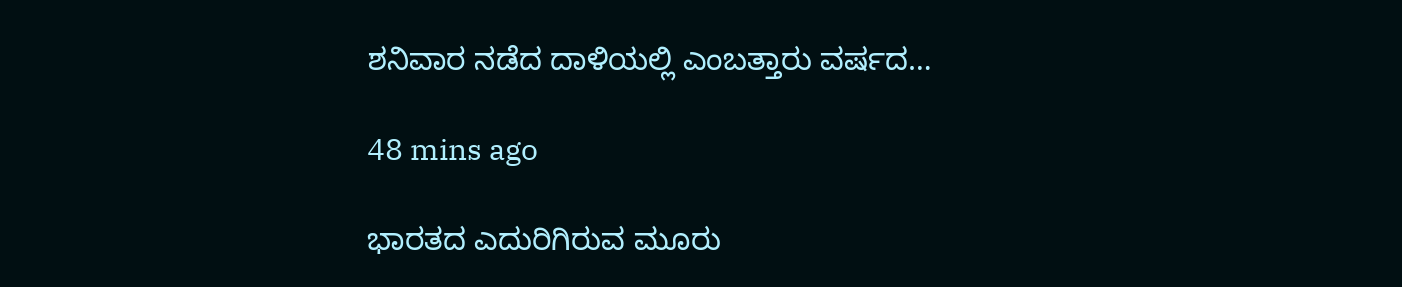ಶನಿವಾರ ನಡೆದ ದಾಳಿಯಲ್ಲಿ ಎಂಬತ್ತಾರು ವರ್ಷದ…

48 mins ago

ಭಾರತದ ಎದುರಿಗಿರುವ ಮೂರು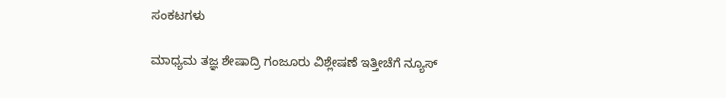ಸಂಕಟಗಳು

ಮಾಧ್ಯಮ ತಜ್ಞ ಶೇಷಾದ್ರಿ ಗಂಜೂರು ವಿಶ್ಲೇಷಣೆ ಇತ್ತೀಚೆಗೆ ನ್ಯೂಸ್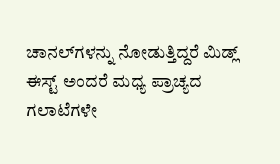ಚಾನಲ್‌ಗಳನ್ನು ನೋಡುತ್ತಿದ್ದರೆ ಮಿಡ್ಲ್ ಈಸ್ಟ್ ಅಂದರೆ ಮಧ್ಯ ಪ್ರಾಚ್ಯದ ಗಲಾಟೆಗಳೇ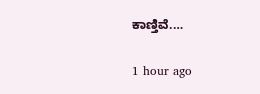ಕಾಣ್ತಿವೆ.…

1 hour ago